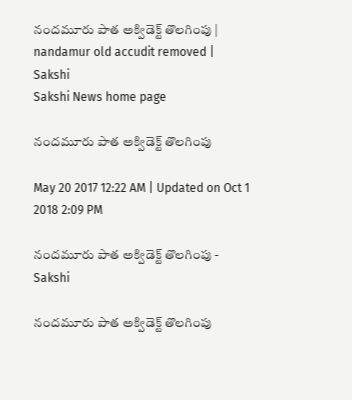నందమూరు పాత అక్విడెక్ట్‌ తొలగింపు | nandamur old accudit removed | Sakshi
Sakshi News home page

నందమూరు పాత అక్విడెక్ట్‌ తొలగింపు

May 20 2017 12:22 AM | Updated on Oct 1 2018 2:09 PM

నందమూరు పాత అక్విడెక్ట్‌ తొలగింపు - Sakshi

నందమూరు పాత అక్విడెక్ట్‌ తొలగింపు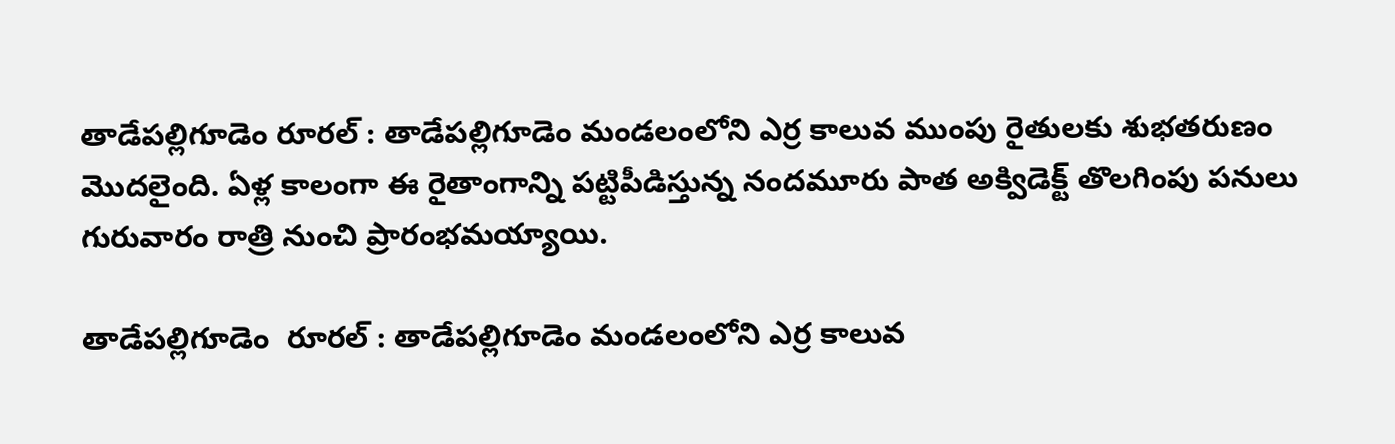తాడేపల్లిగూడెం రూరల్‌ : తాడేపల్లిగూడెం మండలంలోని ఎర్ర కాలువ ముంపు రైతులకు శుభతరుణం మొదలైంది. ఏళ్ల కాలంగా ఈ రైతాంగాన్ని పట్టిపీడిస్తున్న నందమూరు పాత అక్విడెక్ట్‌ తొలగింపు పనులు గురువారం రాత్రి నుంచి ప్రారంభమయ్యాయి.

తాడేపల్లిగూడెం  రూరల్‌ : తాడేపల్లిగూడెం మండలంలోని ఎర్ర కాలువ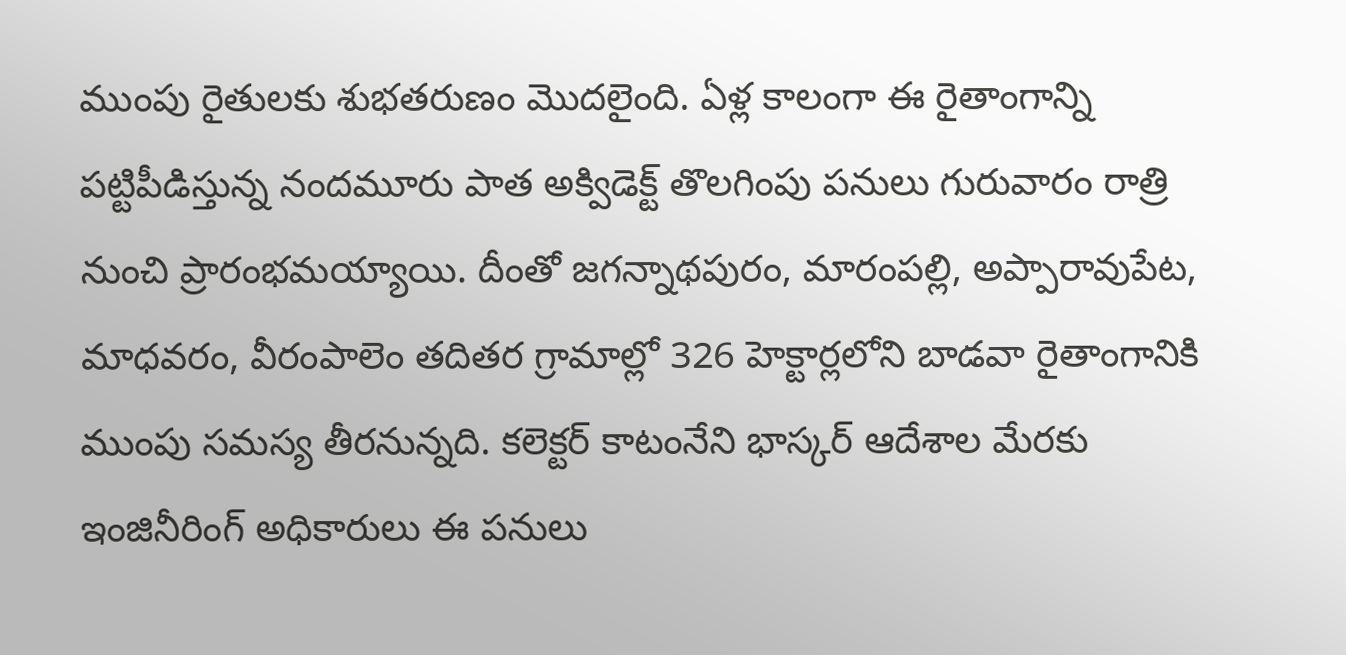ముంపు రైతులకు శుభతరుణం మొదలైంది. ఏళ్ల కాలంగా ఈ రైతాంగాన్ని పట్టిపీడిస్తున్న నందమూరు పాత అక్విడెక్ట్‌ తొలగింపు పనులు గురువారం రాత్రి నుంచి ప్రారంభమయ్యాయి. దీంతో జగన్నాథపురం, మారంపల్లి, అప్పారావుపేట, మాధవరం, వీరంపాలెం తదితర గ్రామాల్లో 326 హెక్టార్లలోని బాడవా రైతాంగానికి ముంపు సమస్య తీరనున్నది. కలెక్టర్‌ కాటంనేని భాస్కర్‌ ఆదేశాల మేరకు ఇంజినీరింగ్‌ అధికారులు ఈ పనులు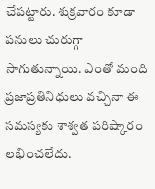చేపట్టారు. శుక్రవారం కూడా పనులు చురుగ్గా సాగుతున్నాయి. ఎంతో మంది ప్రజాప్రతినిధులు వచ్చినా ఈ సమస్యకు శాశ్వత పరిష్కారం లభించలేదు.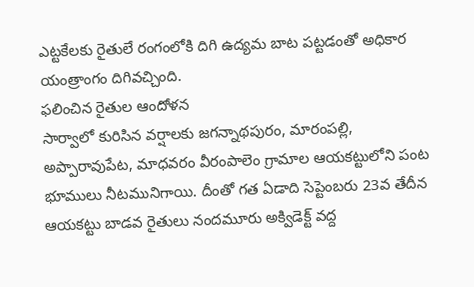ఎట్టకేలకు రైతులే రంగంలోకి దిగి ఉద్యమ బాట పట్టడంతో అధికార యంత్రాంగం దిగివచ్చింది.
ఫలించిన రైతుల ఆందోళన
సార్వాలో కురిసిన వర్షాలకు జగన్నాథపురం, మారంపల్లి, అప్పారావుపేట, మాధవరం వీరంపాలెం గ్రామాల ఆయకట్టులోని పంట భూములు నీటమునిగాయి. దీంతో గత ఏడాది సెప్టెంబరు 23వ తేదీన ఆయకట్టు బాడవ రైతులు నందమూరు అక్విడెక్ట్‌ వద్ద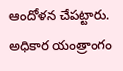ఆందోళన చేపట్టారు.
అధికార యంత్రాంగం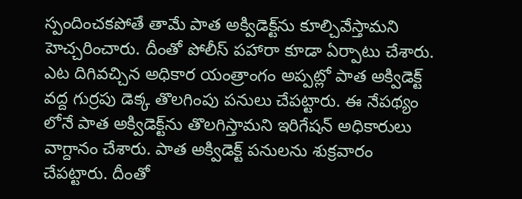స్పందించకపోతే తామే పాత అక్విడెక్ట్‌ను కూల్చివేస్తామని హెచ్చరించారు. దీంతో పోలీస్‌ పహారా కూడా ఏర్పాటు చేశారు. ఎట దిగివచ్చిన అధికార యంత్రాంగం అప్పట్లో పాత అక్విడెక్ట్‌ వద్ద గుర్రపు డెక్క తొలగింపు పనులు చేపట్టారు. ఈ నేపథ్యం లోనే పాత అక్విడెక్ట్‌ను తొలగిస్తామని ఇరిగేషన్‌ అధికారులు వాగ్దానం చేశారు. పాత అక్విడెక్ట్‌ పనులను శుక్రవారం చేపట్టారు. దీంతో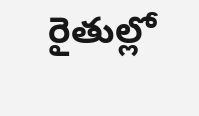రైతుల్లో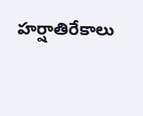హర్షాతిరేకాలు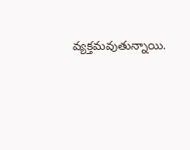వ్యక్తమవుతున్నాయి.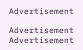Advertisement

Advertisement
Advertisement